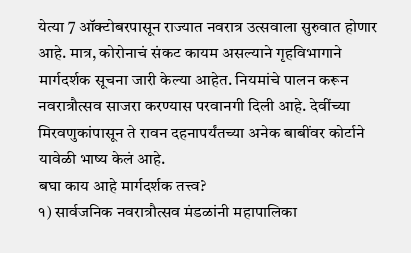येत्या 7 ऑक्टोबरपासून राज्यात नवरात्र उत्सवाला सुरुवात होणार आहे. मात्र, कोरोनाचं संकट कायम असल्याने गृहविभागाने मार्गदर्शक सूचना जारी केल्या आहेत. नियमांचे पालन करून नवरात्रौत्सव साजरा करण्यास परवानगी दिली आहे. देवींच्या मिरवणुकांपासून ते रावन दहनापर्यंतच्या अनेक बाबींवर कोर्टाने यावेळी भाष्य केलं आहे.
बघा काय आहे मार्गदर्शक तत्त्व?
१) सार्वजनिक नवरात्रौत्सव मंडळांनी महापालिका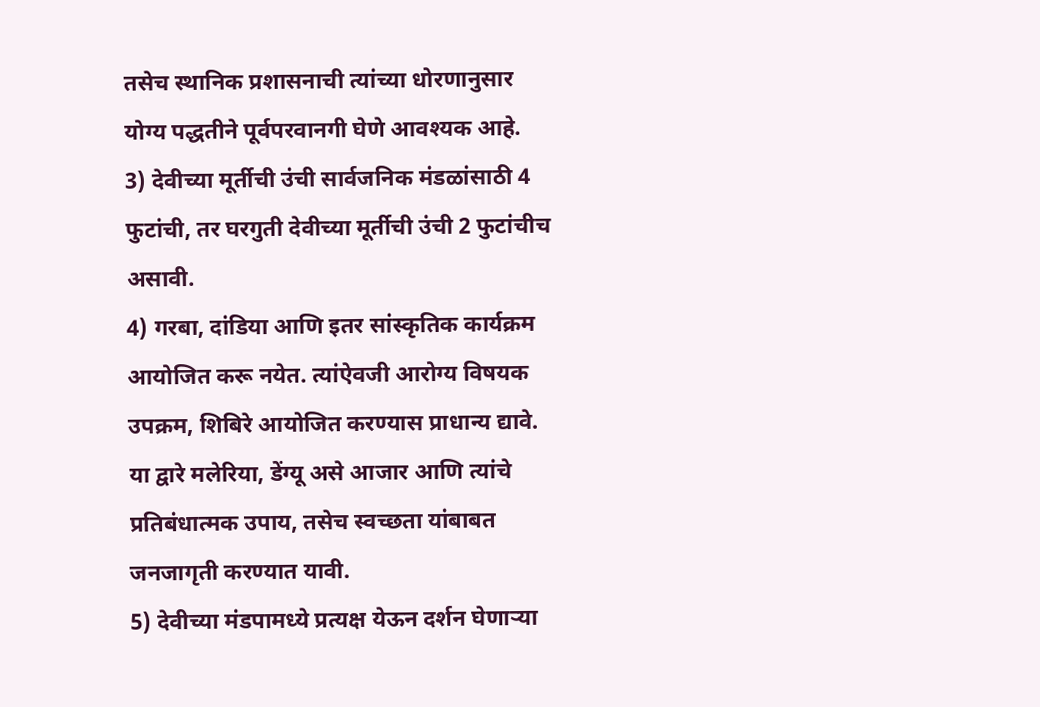तसेच स्थानिक प्रशासनाची त्यांच्या धोरणानुसार योग्य पद्धतीने पूर्वपरवानगी घेणे आवश्यक आहे.
3) देवीच्या मूर्तीची उंची सार्वजनिक मंडळांसाठी 4 फुटांची, तर घरगुती देवीच्या मूर्तीची उंची 2 फुटांचीच असावी.
4) गरबा, दांडिया आणि इतर सांस्कृतिक कार्यक्रम आयोजित करू नयेत. त्यांऐवजी आरोग्य विषयक उपक्रम, शिबिरे आयोजित करण्यास प्राधान्य द्यावे. या द्वारे मलेरिया, डेंग्यू असे आजार आणि त्यांचे प्रतिबंधात्मक उपाय, तसेच स्वच्छता यांबाबत जनजागृती करण्यात यावी.
5) देवीच्या मंडपामध्ये प्रत्यक्ष येऊन दर्शन घेणाऱ्या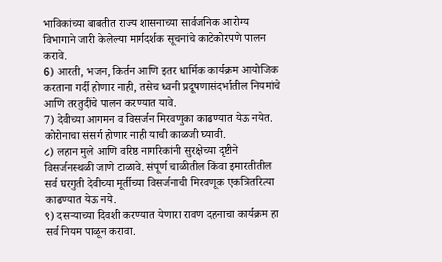भाविकांच्या बाबतीत राज्य शासनाच्या सार्वजनिक आरोग्य विभागाने जारी केलेल्या मार्गदर्शक सूचनांचे काटेकोरपणे पालन करावे.
6) आरती, भजन, किर्तन आणि इतर धार्मिक कार्यक्रम आयोजिक करताना गर्दी होणार नाही, तसेच ध्वनी प्रदूषणासंदर्भातील नियमांचे आणि तरतुदींचे पालन करण्यात यावे.
7) देवीच्या आगमन व विसर्जन मिरवणुका काढण्यात येऊ नयेत. कोरोनाचा संसर्ग होणार नाही याची काळजी घ्यावी.
८) लहान मुले आणि वरिष्ठ नागरिकांनी सुरक्षेच्या दृष्टीने विसर्जनस्थळी जाणे टाळावे. संपूर्ण चाळीतील किंवा इमारतीतील सर्व घरगुती देवीच्या मूर्तीच्या विसर्जनाची मिरवणूक एकत्रितरित्या काढण्यात येऊ नये.
९) दसऱ्याच्या दिवशी करण्यात येणारा रावण दहनाचा कार्यक्रम हा सर्व नियम पाळून करावा.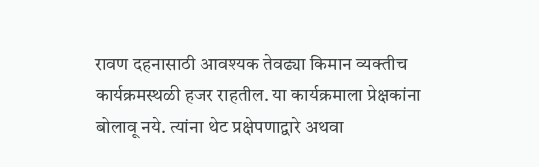रावण दहनासाठी आवश्यक तेवढ्या किमान व्यक्तीच कार्यक्रमस्थळी हजर राहतील. या कार्यक्रमाला प्रेक्षकांना बोलावू नये. त्यांना थेट प्रक्षेपणाद्वारे अथवा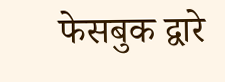फेसबुक द्वारे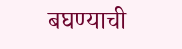बघण्याची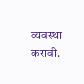व्यवस्था करावी.